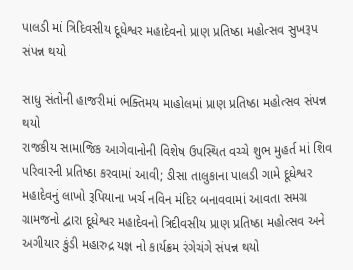પાલડી માં ત્રિદિવસીય દૂધેશ્વર મહાદેવનો પ્રાણ પ્રતિષ્ઠા મહોત્સવ સુખરૂપ સંપન્ન થયો

સાધુ સંતોની હાજરીમાં ભક્તિમય માહોલમાં પ્રાણ પ્રતિષ્ઠા મહોત્સવ સંપન્ન થયો
રાજકીય સામાજિક આગેવાનોની વિશેષ ઉપસ્થિત વચ્ચે શુભ મુહર્ત માં શિવ પરિવારની પ્રતિષ્ઠા કરવામાં આવી; ડીસા તાલુકાના પાલડી ગામે દૂધેશ્વર મહાદેવનું લાખો રૂપિયાના ખર્ચ નવિન મંદિર બનાવવામાં આવતા સમગ્ર ગ્રામજનો દ્વારા દૂધેશ્વર મહાદેવનો ત્રિદીવસીય પ્રાણ પ્રતિષ્ઠા મહોત્સવ અને અગીયાર કુંડી મહારુદ્ર યજ્ઞ નો કાર્યક્રમ રંગેચંગે સંપન્ન થયો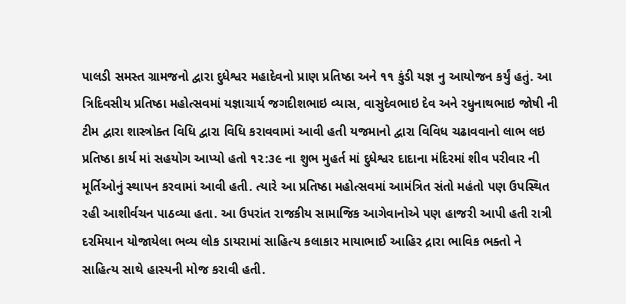પાલડી સમસ્ત ગ્રામજનો દ્વારા દુધેશ્વર મહાદેવનો પ્રાણ પ્રતિષ્ઠા અને ૧૧ કુંડી યજ્ઞ નુ આયોજન કર્યું હતું. આ ત્રિદિવસીય પ્રતિષ્ઠા મહોત્સવમાં યજ્ઞાચાર્ય જગદીશભાઇ વ્યાસ, વાસુદેવભાઇ દેવ અને રધુનાથભાઇ જોષી ની ટીમ દ્વારા શાસ્ત્રોક્ત વિધિ દ્વારા વિધિ કરાવવામાં આવી હતી યજમાનો દ્વારા વિવિધ ચઢાવવાનો લાભ લઇ પ્રતિષ્ઠા કાર્ય માં સહયોગ આપ્યો હતો ૧૨:૩૯ ના શુભ મુહર્ત માં દુધેશ્વર દાદાના મંદિરમાં શીવ પરીવાર ની મૂર્તિઓનું સ્થાપન કરવામાં આવી હતી. ત્યારે આ પ્રતિષ્ઠા મહોત્સવમાં આમંત્રિત સંતો મહંતો પણ ઉપસ્થિત રહી આશીર્વચન પાઠવ્યા હતા. આ ઉપરાંત રાજકીય સામાજિક આગેવાનોએ પણ હાજરી આપી હતી રાત્રી દરમિયાન યોજાયેલા ભવ્ય લોક ડાયરામાં સાહિત્ય કલાકાર માયાભાઈ આહિર દ્રારા ભાવિક ભક્તો ને સાહિત્ય સાથે હાસ્યની મોજ કરાવી હતી.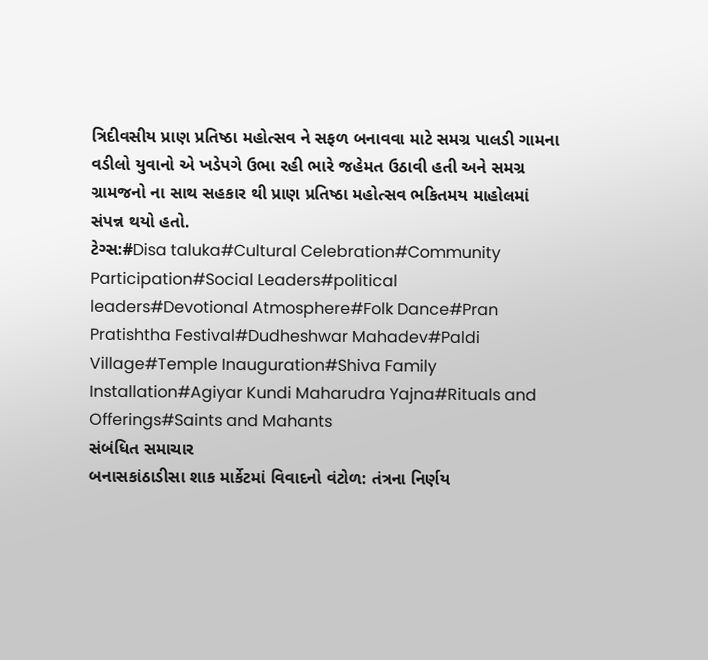ત્રિદીવસીય પ્રાણ પ્રતિષ્ઠા મહોત્સવ ને સફળ બનાવવા માટે સમગ્ર પાલડી ગામના વડીલો યુવાનો એ ખડેપગે ઉભા રહી ભારે જહેમત ઉઠાવી હતી અને સમગ્ર ગ્રામજનો ના સાથ સહકાર થી પ્રાણ પ્રતિષ્ઠા મહોત્સવ ભકિતમય માહોલમાં સંપન્ન થયો હતો.
ટેગ્સ:#Disa taluka#Cultural Celebration#Community Participation#Social Leaders#political leaders#Devotional Atmosphere#Folk Dance#Pran Pratishtha Festival#Dudheshwar Mahadev#Paldi Village#Temple Inauguration#Shiva Family Installation#Agiyar Kundi Maharudra Yajna#Rituals and Offerings#Saints and Mahants
સંબંધિત સમાચાર
બનાસકાંઠાડીસા શાક માર્કેટમાં વિવાદનો વંટોળ: તંત્રના નિર્ણય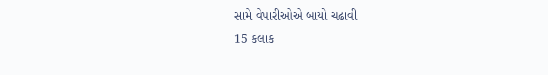સામે વેપારીઓએ બાયો ચઢાવી
15 કલાક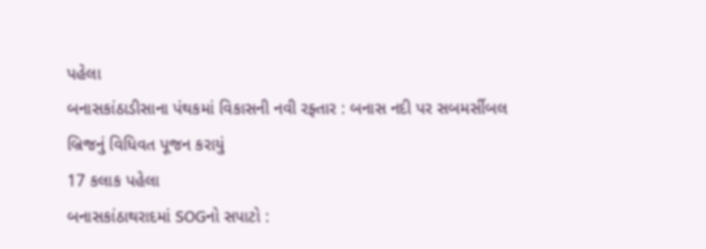પહેલા
બનાસકાંઠાડીસાના પંથકમાં વિકાસની નવી રફ્તાર : બનાસ નદી પર સબમર્સીબલ બ્રિજનું વિધિવત પૂજન કરાયું
17 કલાક પહેલા
બનાસકાંઠાથરાદમાં SOGનો સપાટો :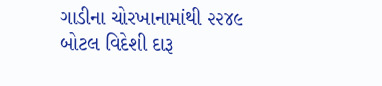ગાડીના ચોરખાનામાંથી ૨૨૪૯ બોટલ વિદેશી દારૂ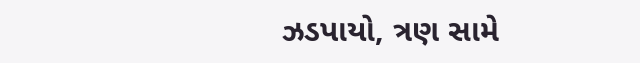ઝડપાયો, ત્રણ સામે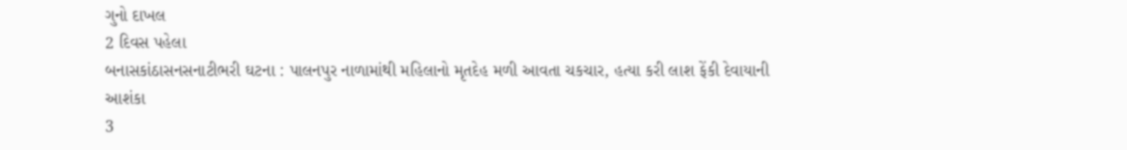ગુનો દાખલ
2 દિવસ પહેલા
બનાસકાંઠાસનસનાટીભરી ઘટના : પાલનપુર નાળામાંથી મહિલાનો મૃતદેહ મળી આવતા ચકચાર, હત્યા કરી લાશ ફેંકી દેવાયાની આશંકા
3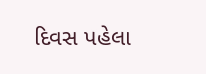દિવસ પહેલા